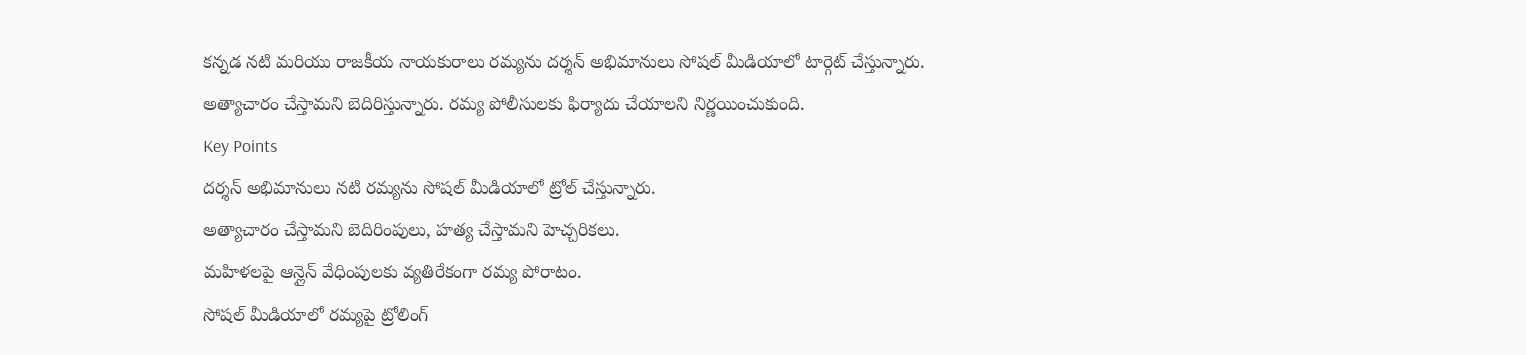కన్నడ నటి మరియు రాజకీయ నాయకురాలు రమ్యను దర్శన్ అభిమానులు సోషల్ మీడియాలో టార్గెట్ చేస్తున్నారు. అత్యాచారం చేస్తామని బెదిరిస్తున్నారు. రమ్య పోలీసులకు ఫిర్యాదు చేయాలని నిర్ణయించుకుంది.
Key Points
దర్శన్ అభిమానులు నటి రమ్యను సోషల్ మీడియాలో ట్రోల్ చేస్తున్నారు.
అత్యాచారం చేస్తామని బెదిరింపులు, హత్య చేస్తామని హెచ్చరికలు.
మహిళలపై ఆన్లైన్ వేధింపులకు వ్యతిరేకంగా రమ్య పోరాటం.
సోషల్ మీడియాలో రమ్యపై ట్రోలింగ్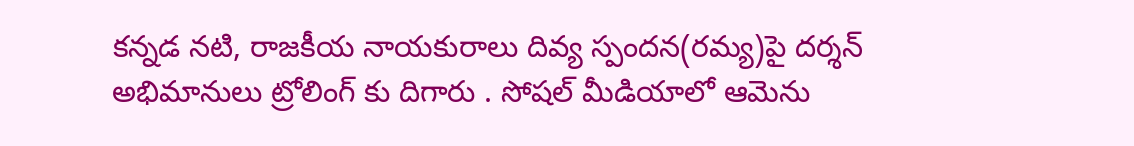కన్నడ నటి, రాజకీయ నాయకురాలు దివ్య స్పందన(రమ్య)పై దర్శన్ అభిమానులు ట్రోలింగ్ కు దిగారు . సోషల్ మీడియాలో ఆమెను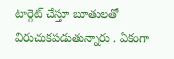టార్గెట్ చేస్తూ బూతులతో విరుచుకపడుతున్నారు . ఏకంగా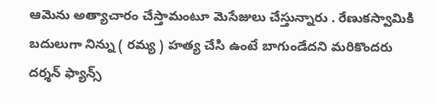ఆమెను అత్యాచారం చేస్తామంటూ మెసేజులు చేస్తున్నారు . రేణుకస్వామికి బదులుగా నిన్ను ( రమ్య ) హత్య చేసి ఉంటే బాగుండేదని మరికొందరు దర్శన్ ఫ్యాన్స్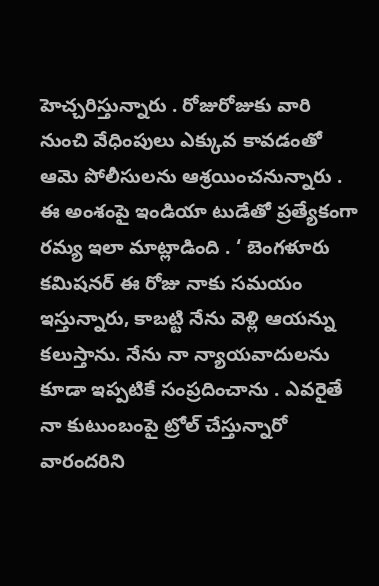హెచ్చరిస్తున్నారు . రోజురోజుకు వారి నుంచి వేధింపులు ఎక్కువ కావడంతో ఆమె పోలీసులను ఆశ్రయించనున్నారు .
ఈ అంశంపై ఇండియా టుడేతో ప్రత్యేకంగా రమ్య ఇలా మాట్లాడింది . ‘ బెంగళూరు కమిషనర్ ఈ రోజు నాకు సమయం ఇస్తున్నారు, కాబట్టి నేను వెళ్లి ఆయన్ను కలుస్తాను. నేను నా న్యాయవాదులను కూడా ఇప్పటికే సంప్రదించాను . ఎవరైతే నా కుటుంబంపై ట్రోల్ చేస్తున్నారో వారందరిని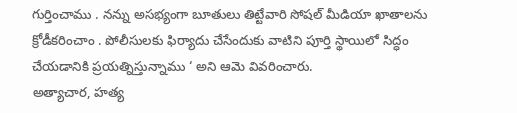గుర్తించాము . నన్ను అసభ్యంగా బూతులు తిట్టేవారి సోషల్ మీడియా ఖాతాలను క్రోడీకరించాం . పోలీసులకు ఫిర్యాదు చేసేందుకు వాటిని పూర్తి స్థాయిలో సిద్ధం చేయడానికి ప్రయత్నిస్తున్నాము ‘ అని ఆమె వివరించారు.
అత్యాచార, హత్య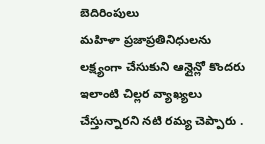బెదిరింపులు
మహిళా ప్రజాప్రతినిధులను లక్ష్యంగా చేసుకుని ఆన్లైన్లో కొందరు ఇలాంటి చిల్లర వ్యాఖ్యలు చేస్తున్నారని నటి రమ్య చెప్పారు .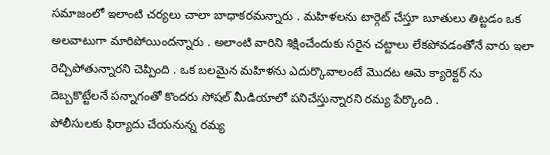సమాజంలో ఇలాంటి చర్యలు చాలా బాధాకరమన్నారు . మహిళలను టార్గెట్ చేస్తూ బూతులు తిట్టడం ఒక అలవాటుగా మారిపోయిందన్నారు . అలాంటి వారిని శిక్షించేందుకు సరైన చట్టాలు లేకపోవడంతోనే వారు ఇలా రెచ్చిపోతున్నారని చెప్పింది . ఒక బలమైన మహిళను ఎదుర్కొవాలంటే మొదట ఆమె క్యారెక్టర్ ను దెబ్బకొట్టేలనే పన్నాగంతో కొందరు సోషల్ మీడియాలో పనిచేస్తున్నారని రమ్య పేర్కొంది .
పోలీసులకు ఫిర్యాదు చేయనున్న రమ్య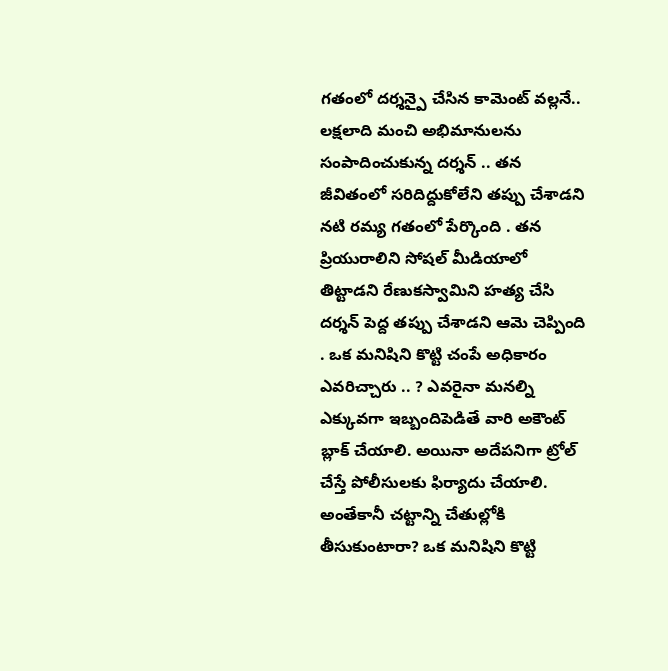గతంలో దర్శన్పై చేసిన కామెంట్ వల్లనే.. లక్షలాది మంచి అభిమానులను సంపాదించుకున్న దర్శన్ .. తన జీవితంలో సరిదిద్దుకోలేని తప్పు చేశాడని నటి రమ్య గతంలో పేర్కొంది . తన ప్రియురాలిని సోషల్ మీడియాలో తిట్టాడని రేణుకస్వామిని హత్య చేసి దర్శన్ పెద్ద తప్పు చేశాడని ఆమె చెప్పింది . ఒక మనిషిని కొట్టి చంపే అధికారం ఎవరిచ్చారు .. ? ఎవరైనా మనల్ని ఎక్కువగా ఇబ్బందిపెడితే వారి అకౌంట్ బ్లాక్ చేయాలి. అయినా అదేపనిగా ట్రోల్ చేస్తే పోలీసులకు ఫిర్యాదు చేయాలి. అంతేకానీ చట్టాన్ని చేతుల్లోకి తీసుకుంటారా? ఒక మనిషిని కొట్టి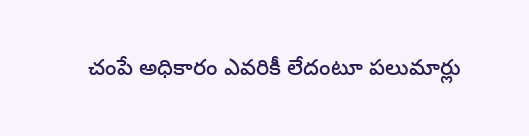చంపే అధికారం ఎవరికీ లేదంటూ పలుమార్లు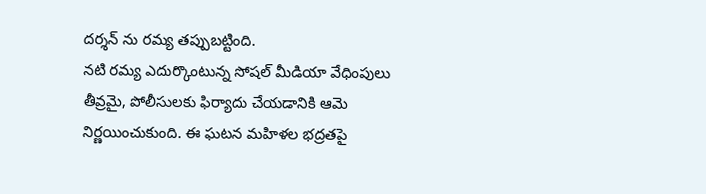దర్శన్ ను రమ్య తప్పుబట్టింది.
నటి రమ్య ఎదుర్కొంటున్న సోషల్ మీడియా వేధింపులు తీవ్రమై, పోలీసులకు ఫిర్యాదు చేయడానికి ఆమె నిర్ణయించుకుంది. ఈ ఘటన మహిళల భద్రతపై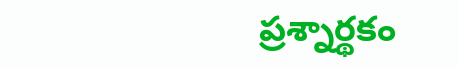ప్రశ్నార్థకం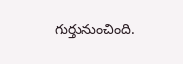గుర్తునుంచింది.